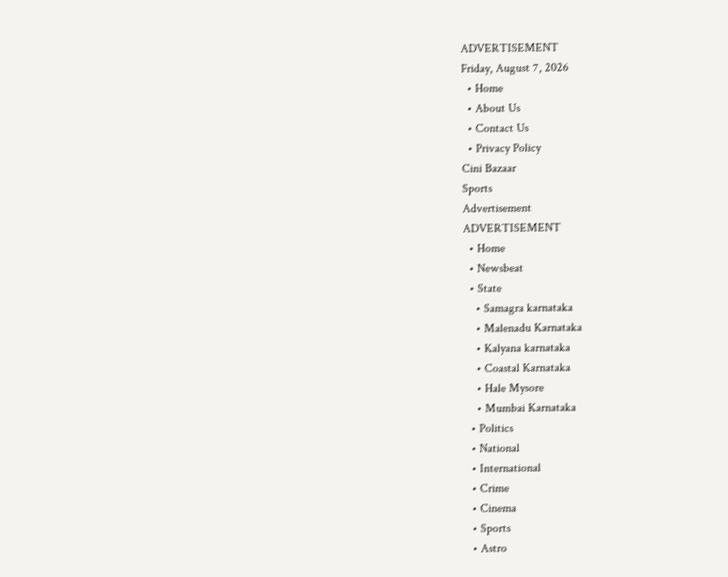ADVERTISEMENT
Friday, August 7, 2026
  • Home
  • About Us
  • Contact Us
  • Privacy Policy
Cini Bazaar
Sports
Advertisement
ADVERTISEMENT
  • Home
  • Newsbeat
  • State
    • Samagra karnataka
    • Malenadu Karnataka
    • Kalyana karnataka
    • Coastal Karnataka
    • Hale Mysore
    • Mumbai Karnataka
  • Politics
  • National
  • International
  • Crime
  • Cinema
  • Sports
  • Astro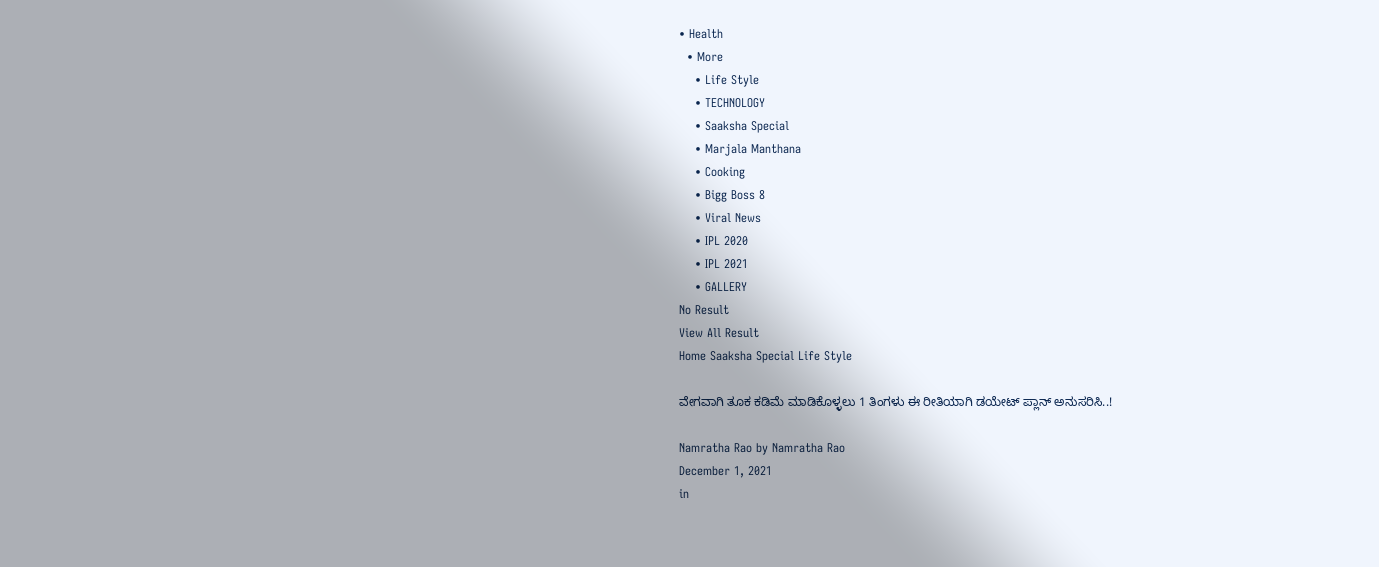• Health
  • More
    • Life Style
    • TECHNOLOGY
    • Saaksha Special
    • Marjala Manthana
    • Cooking
    • Bigg Boss 8
    • Viral News
    • IPL 2020
    • IPL 2021
    • GALLERY
No Result
View All Result
Home Saaksha Special Life Style

ವೇಗವಾಗಿ ತೂಕ ಕಡಿಮೆ ಮಾಡಿಕೊಳ್ಳಲು 1 ತಿಂಗಳು ಈ ರೀತಿಯಾಗಿ ಡಯೇಟ್ ಪ್ಲಾನ್ ಅನುಸರಿಸಿ..!

Namratha Rao by Namratha Rao
December 1, 2021
in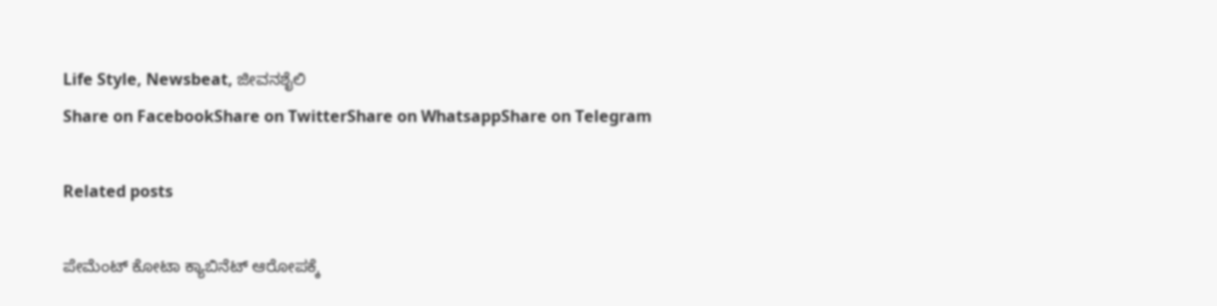Life Style, Newsbeat, ಜೀವನಶೈಲಿ
Share on FacebookShare on TwitterShare on WhatsappShare on Telegram

Related posts

ಪೇಮೆಂಟ್ ಕೋಟಾ ಕ್ಯಾಬಿನೆಟ್ ಆರೋಪಕ್ಕೆ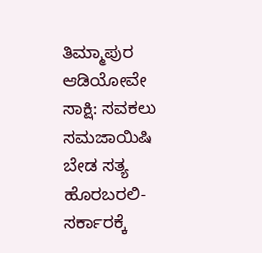ತಿಮ್ಮಾಪುರ ಆಡಿಯೋವೇ ಸಾಕ್ಷಿ: ಸವಕಲು ಸಮಜಾಯಿಷಿ ಬೇಡ ಸತ್ಯ ಹೊರಬರಲಿ- ಸರ್ಕಾರಕ್ಕೆ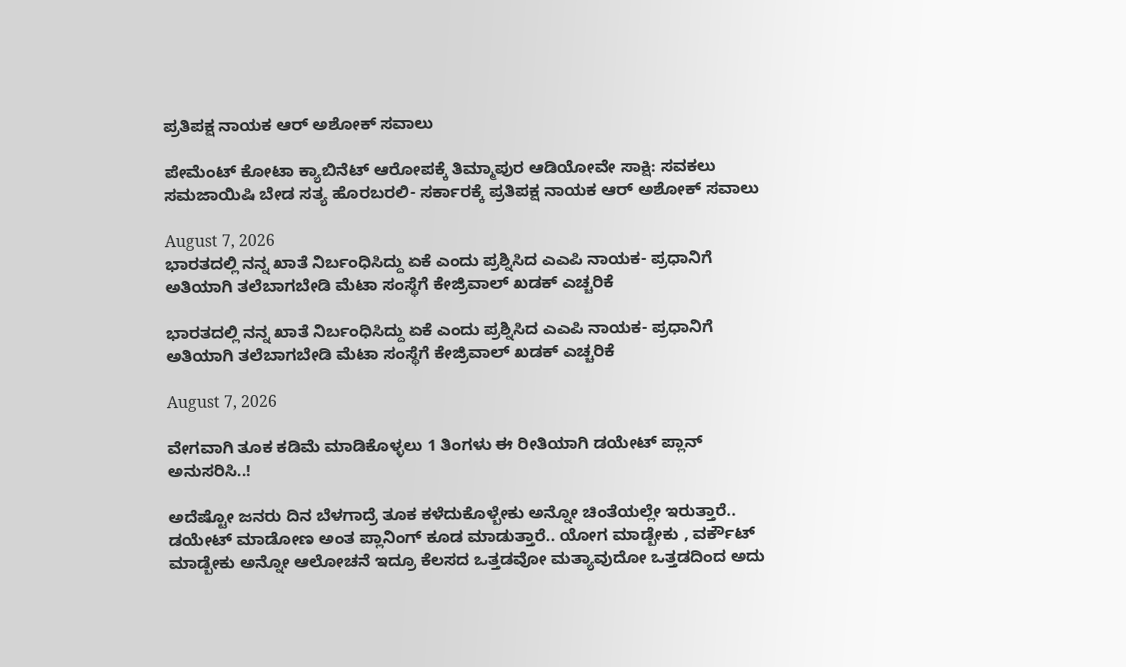ಪ್ರತಿಪಕ್ಷ ನಾಯಕ ಆರ್ ಅಶೋಕ್ ಸವಾಲು

ಪೇಮೆಂಟ್ ಕೋಟಾ ಕ್ಯಾಬಿನೆಟ್ ಆರೋಪಕ್ಕೆ ತಿಮ್ಮಾಪುರ ಆಡಿಯೋವೇ ಸಾಕ್ಷಿ: ಸವಕಲು ಸಮಜಾಯಿಷಿ ಬೇಡ ಸತ್ಯ ಹೊರಬರಲಿ- ಸರ್ಕಾರಕ್ಕೆ ಪ್ರತಿಪಕ್ಷ ನಾಯಕ ಆರ್ ಅಶೋಕ್ ಸವಾಲು

August 7, 2026
ಭಾರತದಲ್ಲಿ ನನ್ನ ಖಾತೆ ನಿರ್ಬಂಧಿಸಿದ್ದು ಏಕೆ ಎಂದು ಪ್ರಶ್ನಿಸಿದ ಎಎಪಿ ನಾಯಕ- ಪ್ರಧಾನಿಗೆ ಅತಿಯಾಗಿ ತಲೆಬಾಗಬೇಡಿ ಮೆಟಾ ಸಂಸ್ಥೆಗೆ ಕೇಜ್ರಿವಾಲ್ ಖಡಕ್ ಎಚ್ಚರಿಕೆ

ಭಾರತದಲ್ಲಿ ನನ್ನ ಖಾತೆ ನಿರ್ಬಂಧಿಸಿದ್ದು ಏಕೆ ಎಂದು ಪ್ರಶ್ನಿಸಿದ ಎಎಪಿ ನಾಯಕ- ಪ್ರಧಾನಿಗೆ ಅತಿಯಾಗಿ ತಲೆಬಾಗಬೇಡಿ ಮೆಟಾ ಸಂಸ್ಥೆಗೆ ಕೇಜ್ರಿವಾಲ್ ಖಡಕ್ ಎಚ್ಚರಿಕೆ

August 7, 2026

ವೇಗವಾಗಿ ತೂಕ ಕಡಿಮೆ ಮಾಡಿಕೊಳ್ಳಲು 1 ತಿಂಗಳು ಈ ರೀತಿಯಾಗಿ ಡಯೇಟ್ ಪ್ಲಾನ್ ಅನುಸರಿಸಿ..!

ಅದೆಷ್ಟೋ ಜನರು ದಿನ ಬೆಳಗಾದ್ರೆ ತೂಕ ಕಳೆದುಕೊಳ್ಬೇಕು ಅನ್ನೋ ಚಿಂತೆಯಲ್ಲೇ ಇರುತ್ತಾರೆ.. ಡಯೇಟ್ ಮಾಡೋಣ ಅಂತ ಪ್ಲಾನಿಂಗ್ ಕೂಡ ಮಾಡುತ್ತಾರೆ.. ಯೋಗ ಮಾಡ್ಬೇಕು , ವರ್ಕೌಟ್ ಮಾಡ್ಬೇಕು ಅನ್ನೋ ಆಲೋಚನೆ ಇದ್ರೂ ಕೆಲಸದ ಒತ್ತಡವೋ ಮತ್ಯಾವುದೋ ಒತ್ತಡದಿಂದ ಅದು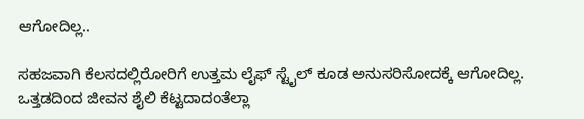ಆಗೋದಿಲ್ಲ..

ಸಹಜವಾಗಿ ಕೆಲಸದಲ್ಲಿರೋರಿಗೆ ಉತ್ತಮ ಲೈಫ್ ಸ್ಟೈಲ್ ಕೂಡ ಅನುಸರಿಸೋದಕ್ಕೆ ಆಗೋದಿಲ್ಲ. ಒತ್ತಡದಿಂದ ಜೀವನ ಶೈಲಿ ಕೆಟ್ಟದಾದಂತೆಲ್ಲಾ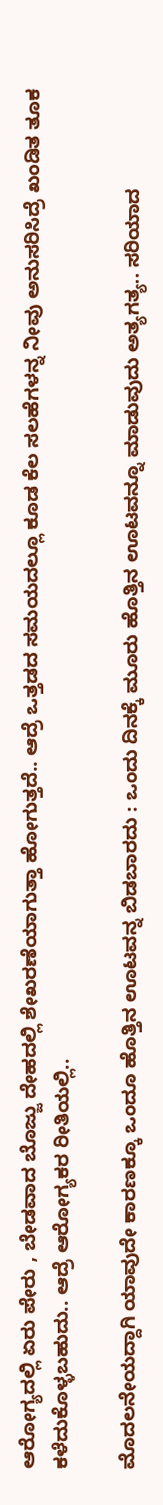ಆರೋಗ್ಯದಲ್ಲಿ ಏರು ಪೇರು , ಬೇಡವಾದ ಬೊಜ್ಜು ದೇಹದಲ್ಲಿ ಶೇಖರಣೆಯಾಗುತ್ತಾ ಹೋಗುತ್ತದೆ.. ಆದ್ರೆ ಒತ್ತಡದ ಸಮಯದಲ್ಲೂ ಕೂಡ ಕೆಲ ಸಲಹೆಗಳನ್ನ ನೀವು ಅನುಸರಿಸಿದ್ರೆ ಖಂಡಿತ ತೂಕ ಕಳೆದುಕೊಳ್ಳಬಹುದು.. ಆದ್ರೆ ಆರೋಗ್ಯಕರ ರೀತಿಯಲ್ಲಿ..

ಮೊದಲನೇಯದ್ದಾಗಿ ಯಾವುದೇ ಕಾರಣಕ್ಕೂ ಒಂದೂ ಹೊತ್ತಿನ ಊಟವನ್ನ ಬಿಡಬಾರದು : ಒಂದು ದಿನಕ್ಕೆ ಮೂರು ಹೊತ್ತಿನ ಊಟವನ್ನೂ ಮಾಡುವುದು ಅತ್ಯಗತ್ಯ.. ಸರಿಯಾದ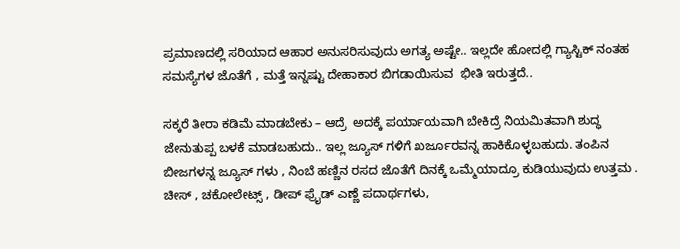ಪ್ರಮಾಣದಲ್ಲಿ ಸರಿಯಾದ ಆಹಾರ ಅನುಸರಿಸುವುದು ಅಗತ್ಯ ಅಷ್ಟೇ.. ಇಲ್ಲದೇ ಹೋದಲ್ಲಿ ಗ್ಯಾಸ್ಟಿಕ್ ನಂತಹ ಸಮಸ್ಯೆಗಳ ಜೊತೆಗೆ , ಮತ್ತೆ ಇನ್ನಷ್ಟು ದೇಹಾಕಾರ ಬಿಗಡಾಯಿಸುವ  ಭೀತಿ ಇರುತ್ತದೆ..

ಸಕ್ಕರೆ ತೀರಾ ಕಡಿಮೆ ಮಾಡಬೇಕು – ಆದ್ರೆ  ಅದಕ್ಕೆ ಪರ್ಯಾಯವಾಗಿ ಬೇಕಿದ್ರೆ ನಿಯಮಿತವಾಗಿ ಶುದ್ಧ ಜೇನುತುಪ್ಪ ಬಳಕೆ ಮಾಡಬಹುದು.. ಇಲ್ಲ ಜ್ಯೂಸ್ ಗಳಿಗೆ ಖರ್ಜೂರವನ್ನ ಹಾಕಿಕೊಳ್ಳಬಹುದು. ತಂಪಿನ ಬೀಜಗಳನ್ನ ಜ್ಯೂಸ್ ಗಳು , ನಿಂಬೆ ಹಣ್ಣಿನ ರಸದ ಜೊತೆಗೆ ದಿನಕ್ಕೆ ಒಮ್ಮೆಯಾದ್ರೂ ಕುಡಿಯುವುದು ಉತ್ತಮ . ಚೀಸ್ , ಚಕೋಲೇಟ್ಸ್ , ಡೀಪ್ ಫ್ರೈಡ್ ಎಣ್ಣೆ ಪದಾರ್ಥಗಳು,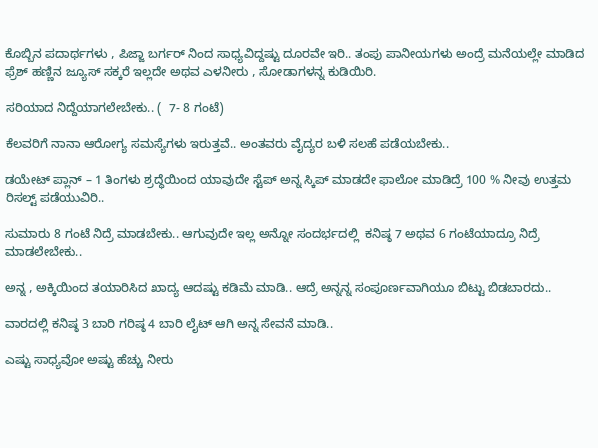ಕೊಬ್ಬಿನ ಪದಾರ್ಥಗಳು , ಪಿಜ್ಜಾ ಬರ್ಗರ್ ನಿಂದ ಸಾಧ್ಯವಿದ್ದಷ್ಟು ದೂರವೇ ಇರಿ.. ತಂಪು ಪಾನೀಯಗಳು ಅಂದ್ರೆ ಮನೆಯಲ್ಲೇ ಮಾಡಿದ ಫ್ರೆಶ್ ಹಣ್ಣಿನ ಜ್ಯೂಸ್ ಸಕ್ಕರೆ ಇಲ್ಲದೇ ಅಥವ ಎಳನೀರು , ಸೋಡಾಗಳನ್ನ ಕುಡಿಯಿರಿ.

ಸರಿಯಾದ ನಿದ್ದೆಯಾಗಲೇಬೇಕು.. (  7- 8 ಗಂಟೆ)

ಕೆಲವರಿಗೆ ನಾನಾ ಆರೋಗ್ಯ ಸಮಸ್ಯೆಗಳು ಇರುತ್ತವೆ.. ಅಂತವರು ವೈದ್ಯರ ಬಳಿ ಸಲಹೆ ಪಡೆಯಬೇಕು..

ಡಯೇಟ್ ಪ್ಲಾನ್ – 1 ತಿಂಗಳು ಶ್ರದ್ಧೆಯಿಂದ ಯಾವುದೇ ಸ್ಟೆಪ್ ಅನ್ನ ಸ್ಕಿಪ್ ಮಾಡದೇ ಫಾಲೋ ಮಾಡಿದ್ರೆ 100 % ನೀವು ಉತ್ತಮ ರಿಸಲ್ಟ್ ಪಡೆಯುವಿರಿ..

ಸುಮಾರು 8 ಗಂಟೆ ನಿದ್ರೆ ಮಾಡಬೇಕು.. ಆಗುವುದೇ ಇಲ್ಲ ಅನ್ನೋ ಸಂದರ್ಭದಲ್ಲಿ  ಕನಿಷ್ಠ 7 ಅಥವ 6 ಗಂಟೆಯಾದ್ರೂ ನಿದ್ರೆ ಮಾಡಲೇಬೇಕು..

ಅನ್ನ , ಅಕ್ಕಿಯಿಂದ ತಯಾರಿಸಿದ ಖಾದ್ಯ ಆದಷ್ಟು ಕಡಿಮೆ ಮಾಡಿ.. ಆದ್ರೆ ಅನ್ನನ್ನ ಸಂಪೂರ್ಣವಾಗಿಯೂ ಬಿಟ್ಟು ಬಿಡಬಾರದು..

ವಾರದಲ್ಲಿ ಕನಿಷ್ಠ 3 ಬಾರಿ ಗರಿಷ್ಠ 4 ಬಾರಿ ಲೈಟ್ ಆಗಿ ಅನ್ನ ಸೇವನೆ ಮಾಡಿ..

ಎಷ್ಟು ಸಾಧ್ಯವೋ ಅಷ್ಟು ಹೆಚ್ಚು ನೀರು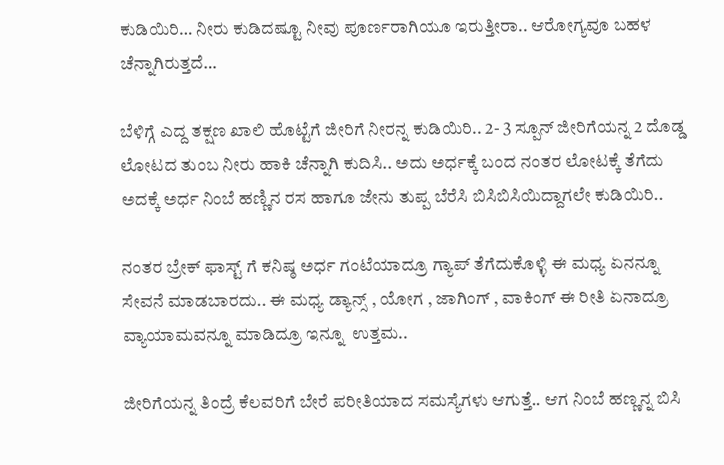ಕುಡಿಯಿರಿ… ನೀರು ಕುಡಿದಷ್ಟೂ ನೀವು ಪೂರ್ಣರಾಗಿಯೂ ಇರುತ್ತೀರಾ.. ಆರೋಗ್ಯವೂ ಬಹಳ ಚೆನ್ನಾಗಿರುತ್ತದೆ…

ಬೆಳಿಗ್ಗೆ ಎದ್ದ ತಕ್ಷಣ ಖಾಲಿ ಹೊಟ್ಟೆಗೆ ಜೀರಿಗೆ ನೀರನ್ನ ಕುಡಿಯಿರಿ.. 2- 3 ಸ್ಪೂನ್ ಜೀರಿಗೆಯನ್ನ 2 ದೊಡ್ಡ ಲೋಟದ ತುಂಬ ನೀರು ಹಾಕಿ ಚೆನ್ನಾಗಿ ಕುದಿಸಿ.. ಅದು ಅರ್ಧಕ್ಕೆ ಬಂದ ನಂತರ ಲೋಟಕ್ಕೆ ತೆಗೆದು ಅದಕ್ಕೆ ಅರ್ಧ ನಿಂಬೆ ಹಣ್ಣಿನ ರಸ ಹಾಗೂ ಜೇನು ತುಪ್ಪ ಬೆರೆಸಿ ಬಿಸಿಬಿಸಿಯಿದ್ದಾಗಲೇ ಕುಡಿಯಿರಿ..

ನಂತರ ಬ್ರೇಕ್ ಫಾಸ್ಟ್ ಗೆ ಕನಿಷ್ಠ ಅರ್ಧ ಗಂಟೆಯಾದ್ರೂ ಗ್ಯಾಪ್ ತೆಗೆದುಕೊಳ್ಳಿ ಈ ಮಧ್ಯ ಏನನ್ನೂ  ಸೇವನೆ ಮಾಡಬಾರದು.. ಈ ಮಧ್ಯ ಡ್ಯಾನ್ಸ್ , ಯೋಗ , ಜಾಗಿಂಗ್ , ವಾಕಿಂಗ್ ಈ ರೀತಿ ಏನಾದ್ರೂ ವ್ಯಾಯಾಮವನ್ನೂ ಮಾಡಿದ್ರೂ ಇನ್ನೂ  ಉತ್ತಮ..

ಜೀರಿಗೆಯನ್ನ ತಿಂದ್ರೆ ಕೆಲವರಿಗೆ ಬೇರೆ ಪರೀತಿಯಾದ ಸಮಸ್ಯೆಗಳು ಆಗುತ್ತೆ.. ಆಗ ನಿಂಬೆ ಹಣ್ಣನ್ನ ಬಿಸಿ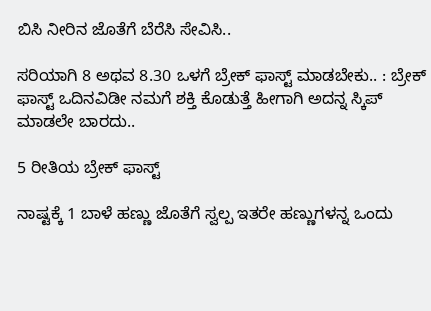ಬಿಸಿ ನೀರಿನ ಜೊತೆಗೆ ಬೆರೆಸಿ ಸೇವಿಸಿ..

ಸರಿಯಾಗಿ 8 ಅಥವ 8.30 ಒಳಗೆ ಬ್ರೇಕ್ ಫಾಸ್ಟ್ ಮಾಡಬೇಕು.. : ಬ್ರೇಕ್ ಫಾಸ್ಟ್ ಒದಿನವಿಡೀ ನಮಗೆ ಶಕ್ತಿ ಕೊಡುತ್ತೆ ಹೀಗಾಗಿ ಅದನ್ನ ಸ್ಕಿಪ್ ಮಾಡಲೇ ಬಾರದು..

5 ರೀತಿಯ ಬ್ರೇಕ್ ಫಾಸ್ಟ್

ನಾಷ್ಟಕ್ಕೆ 1 ಬಾಳೆ ಹಣ್ಣು ಜೊತೆಗೆ ಸ್ವಲ್ಪ ಇತರೇ ಹಣ್ಣುಗಳನ್ನ ಒಂದು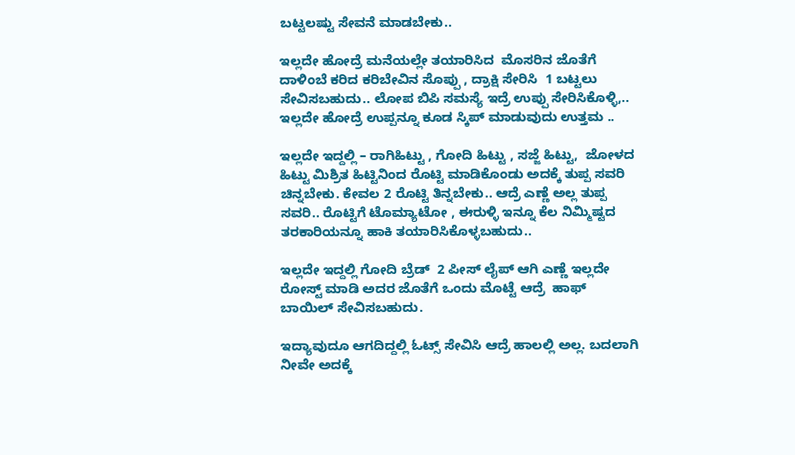ಬಟ್ಟಲಷ್ಟು ಸೇವನೆ ಮಾಡಬೇಕು..

ಇಲ್ಲದೇ ಹೋದ್ರೆ ಮನೆಯಲ್ಲೇ ತಯಾರಿಸಿದ  ಮೊಸರಿನ ಜೊತೆಗೆ ದಾಳಿಂಬೆ ಕರಿದ ಕರಿಬೇವಿನ ಸೊಪ್ಪು , ದ್ರಾಕ್ಷಿ ಸೇರಿಸಿ  1 ಬಟ್ಟಲು ಸೇವಿಸಬಹುದು.. ಲೋಪ ಬಿಪಿ ಸಮಸ್ಯೆ ಇದ್ರೆ ಉಪ್ಪು ಸೇರಿಸಿಕೊಳ್ಳಿ,.. ಇಲ್ಲದೇ ಹೋದ್ರೆ ಉಪ್ಪನ್ನೂ ಕೂಡ ಸ್ಕಿಪ್ ಮಾಡುವುದು ಉತ್ತಮ ..

ಇಲ್ಲದೇ ಇದ್ದಲ್ಲಿ – ರಾಗಿಹಿಟ್ಟು , ಗೋದಿ ಹಿಟ್ಟು , ಸಜ್ಜೆ ಹಿಟ್ಟು,  ಜೋಳದ ಹಿಟ್ಟು ಮಿಶ್ರಿತ ಹಿಟ್ಟಿನಿಂದ ರೊಟ್ಟಿ ಮಾಡಿಕೊಂಡು ಅದಕ್ಕೆ ತುಪ್ಪ ಸವರಿ ಚಿನ್ನಬೇಕು. ಕೇವಲ 2 ರೊಟ್ಟಿ ತಿನ್ನಬೇಕು.. ಆದ್ರೆ ಎಣ್ಣೆ ಅಲ್ಲ ತುಪ್ಪ ಸವರಿ.. ರೊಟ್ಟಿಗೆ ಟೊಮ್ಯಾಟೋ , ಈರುಳ್ಳಿ ಇನ್ನೂ ಕೆಲ ನಿಮ್ಮಿಷ್ಟದ ತರಕಾರಿಯನ್ನೂ ಹಾಕಿ ತಯಾರಿಸಿಕೊಳ್ಳಬಹುದು..

ಇಲ್ಲದೇ ಇದ್ದಲ್ಲಿ ಗೋದಿ ಬ್ರೆಡ್  2 ಪೀಸ್ ಲೈಪ್ ಆಗಿ ಎಣ್ಣೆ ಇಲ್ಲದೇ ರೋಸ್ಟ್ ಮಾಡಿ ಅದರ ಜೊತೆಗೆ ಒಂದು ಮೊಟ್ಟೆ ಆದ್ರೆ  ಹಾಫ್ ಬಾಯಿಲ್ ಸೇವಿಸಬಹುದು.

ಇದ್ಯಾವುದೂ ಆಗದಿದ್ದಲ್ಲಿ ಓಟ್ಸ್ ಸೇವಿಸಿ ಆದ್ರೆ ಹಾಲಲ್ಲಿ ಅಲ್ಲ. ಬದಲಾಗಿ ನೀವೇ ಅದಕ್ಕೆ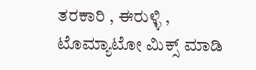ತರಕಾರಿ , ಈರುಳ್ಳಿ , ಟೊಮ್ಯಾಟೋ ಮಿಕ್ಸ್ ಮಾಡಿ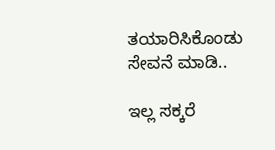ತಯಾರಿಸಿಕೊಂಡು ಸೇವನೆ ಮಾಡಿ..

ಇಲ್ಲ ಸಕ್ಕರೆ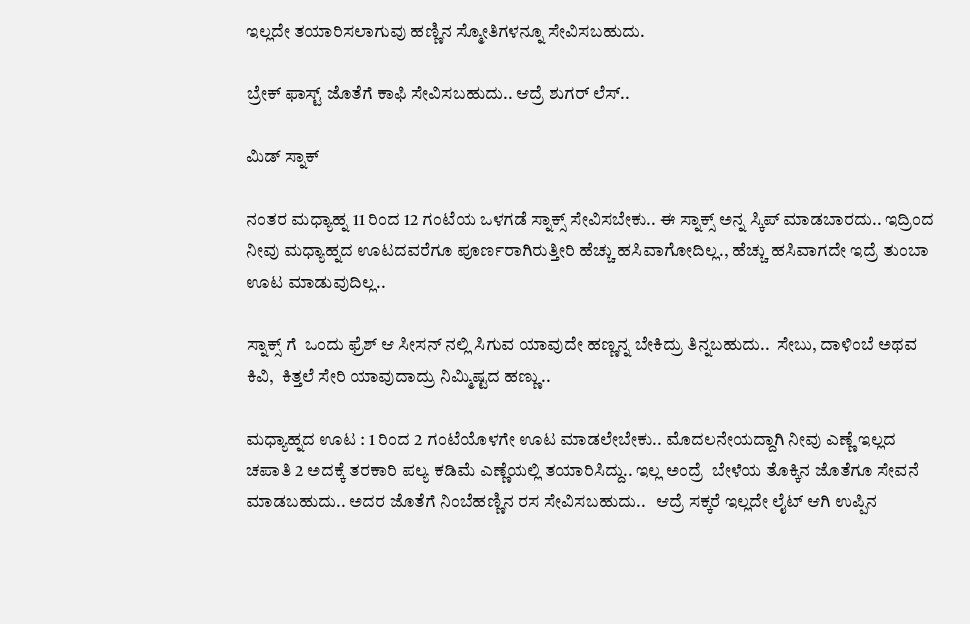ಇಲ್ಲದೇ ತಯಾರಿಸಲಾಗುವು ಹಣ್ಣಿನ ಸ್ಮೋತಿಗಳನ್ನೂ ಸೇವಿಸಬಹುದು.

ಬ್ರೇಕ್ ಫಾಸ್ಟ್ ಜೊತೆಗೆ ಕಾಫಿ ಸೇವಿಸಬಹುದು.. ಆದ್ರೆ ಶುಗರ್ ಲೆಸ್..

ಮಿಡ್ ಸ್ನಾಕ್

ನಂತರ ಮಧ್ಯಾಹ್ನ 11 ರಿಂದ 12 ಗಂಟೆಯ ಒಳಗಡೆ ಸ್ನಾಕ್ಸ್ ಸೇವಿಸಬೇಕು.. ಈ ಸ್ನಾಕ್ಸ್ ಅನ್ನ ಸ್ಕಿಪ್ ಮಾಡಬಾರದು.. ಇದ್ರಿಂದ ನೀವು ಮಧ್ಯಾಹ್ನದ ಊಟದವರೆಗೂ ಪೂರ್ಣರಾಗಿರುತ್ತೀರಿ ಹೆಚ್ಚು ಹಸಿವಾಗೋದಿಲ್ಲ., ಹೆಚ್ಚು ಹಸಿವಾಗದೇ ಇದ್ರೆ ತುಂಬಾ ಊಟ ಮಾಡುವುದಿಲ್ಲ..

ಸ್ನಾಕ್ಸ್ ಗೆ  ಒಂದು ಫ್ರೆಶ್ ಆ ಸೀಸನ್ ನಲ್ಲಿ ಸಿಗುವ ಯಾವುದೇ ಹಣ್ಣನ್ನ ಬೇಕಿದ್ರು ತಿನ್ನಬಹುದು..  ಸೇಬು, ದಾಳಿಂಬೆ ಅಥವ ಕಿವಿ,  ಕಿತ್ತಲೆ ಸೇರಿ ಯಾವುದಾದ್ರು ನಿಮ್ಮಿಷ್ಟದ ಹಣ್ಣು..

ಮಧ್ಯಾಹ್ನದ ಊಟ : 1 ರಿಂದ 2 ಗಂಟೆಯೊಳಗೇ ಊಟ ಮಾಡಲೇಬೇಕು.. ಮೊದಲನೇಯದ್ದಾಗಿ ನೀವು ಎಣ್ಣೆ ಇಲ್ಲದ ಚಪಾತಿ 2 ಅದಕ್ಕೆ ತರಕಾರಿ ಪಲ್ಯ ಕಡಿಮೆ ಎಣ್ಣೆಯಲ್ಲಿ ತಯಾರಿಸಿದ್ದು.. ಇಲ್ಲ ಅಂದ್ರೆ  ಬೇಳೆಯ ತೊಕ್ಕಿನ ಜೊತೆಗೂ ಸೇವನೆ ಮಾಡಬಹುದು.. ಅದರ ಜೊತೆಗೆ ನಿಂಬೆಹಣ್ಣಿನ ರಸ ಸೇವಿಸಬಹುದು..   ಆದ್ರೆ ಸಕ್ಕರೆ ಇಲ್ಲದೇ ಲೈಟ್ ಆಗಿ ಉಪ್ಪಿನ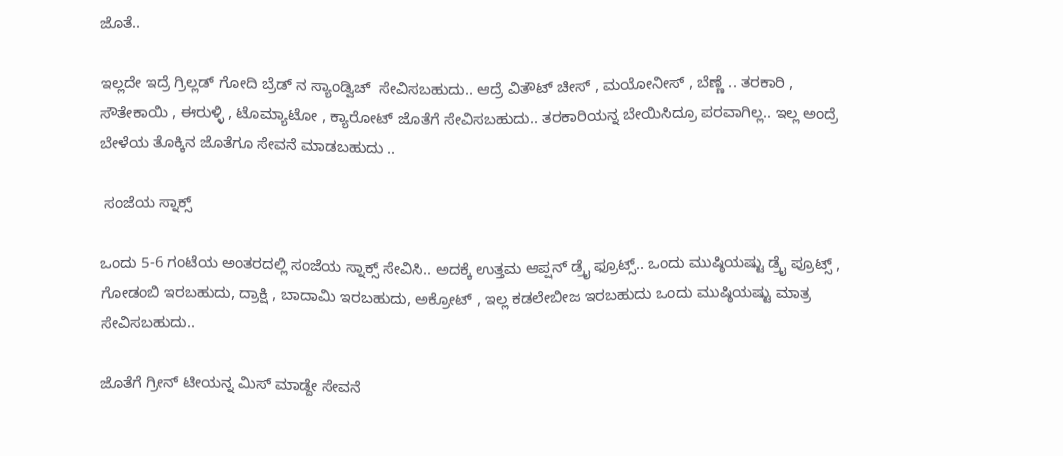ಜೊತೆ..

ಇಲ್ಲದೇ ಇದ್ರೆ ಗ್ರಿಲ್ಲಡ್ ಗೋದಿ ಬ್ರೆಡ್ ನ ಸ್ಯಾಂಡ್ವಿಚ್  ಸೇವಿಸಬಹುದು.. ಆದ್ರೆ ವಿತೌಟ್ ಚೀಸ್ , ಮಯೋನೀಸ್ , ಬೆಣ್ಣೆ .. ತರಕಾರಿ , ಸೌತೇಕಾಯಿ , ಈರುಳ್ಳಿ , ಟೊಮ್ಯಾಟೋ , ಕ್ಯಾರೋಟ್ ಜೊತೆಗೆ ಸೇವಿಸಬಹುದು.. ತರಕಾರಿಯನ್ನ ಬೇಯಿಸಿದ್ರೂ ಪರವಾಗಿಲ್ಲ.. ಇಲ್ಲ ಅಂದ್ರೆ  ಬೇಳೆಯ ತೊಕ್ಕಿನ ಜೊತೆಗೂ ಸೇವನೆ ಮಾಡಬಹುದು ..

 ಸಂಜೆಯ ಸ್ನಾಕ್ಸ್

ಒಂದು 5-6 ಗಂಟೆಯ ಅಂತರದಲ್ಲಿ ಸಂಜೆಯ ಸ್ನಾಕ್ಸ್ ಸೇವಿಸಿ.. ಅದಕ್ಕೆ ಉತ್ತಮ ಆಪ್ಷನ್ ಡ್ರೈ ಫ್ರೂಟ್ಸ್.. ಒಂದು ಮುಷ್ಠಿಯಷ್ಟು ಡ್ರೈ ಪ್ರೂಟ್ಸ್ , ಗೋಡಂಬಿ ಇರಬಹುದು, ದ್ರಾಕ್ಷಿ , ಬಾದಾಮಿ ಇರಬಹುದು, ಅಕ್ರೋಟ್ , ಇಲ್ಲ ಕಡಲೇಬೀಜ ಇರಬಹುದು ಒಂದು ಮುಷ್ಠಿಯಷ್ಟು ಮಾತ್ರ ಸೇವಿಸಬಹುದು..

ಜೊತೆಗೆ ಗ್ರೀನ್ ಟೀಯನ್ನ ಮಿಸ್ ಮಾಡ್ದೇ ಸೇವನೆ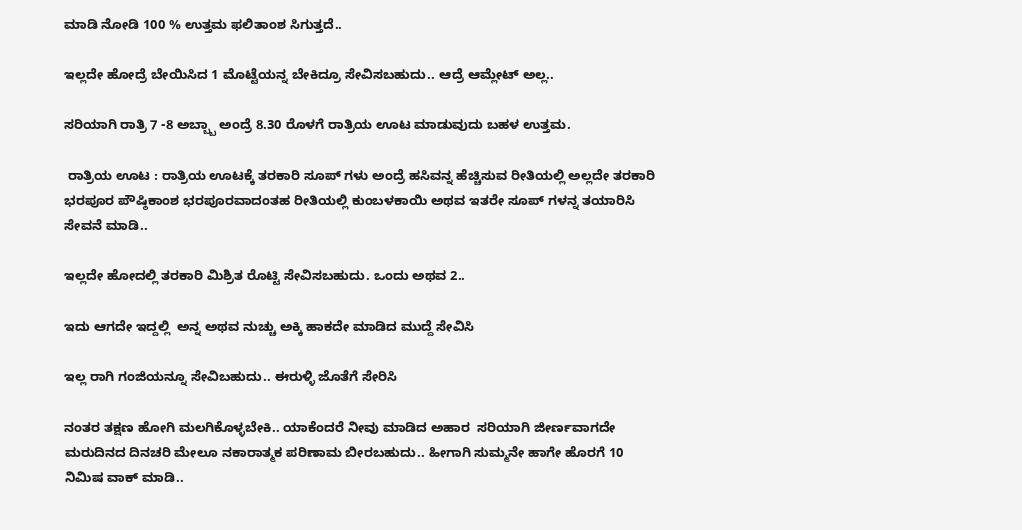ಮಾಡಿ ನೋಡಿ 100 % ಉತ್ತಮ ಫಲಿತಾಂಶ ಸಿಗುತ್ತದೆ..

ಇಲ್ಲದೇ ಹೋದ್ರೆ ಬೇಯಿಸಿದ 1 ಮೊಟ್ಟೆಯನ್ನ ಬೇಕಿದ್ರೂ ಸೇವಿಸಬಹುದು.. ಆದ್ರೆ ಆಮ್ಲೇಟ್ ಅಲ್ಲ..

ಸರಿಯಾಗಿ ರಾತ್ರಿ 7 -8 ಅಬ್ಬ್ಬಾ ಅಂದ್ರೆ 8.30 ರೊಳಗೆ ರಾತ್ರಿಯ ಊಟ ಮಾಡುವುದು ಬಹಳ ಉತ್ತಮ.

 ರಾತ್ರಿಯ ಊಟ : ರಾತ್ರಿಯ ಊಟಕ್ಕೆ ತರಕಾರಿ ಸೂಪ್ ಗಳು ಅಂದ್ರೆ ಹಸಿವನ್ನ ಹೆಚ್ಚಿಸುವ ರೀತಿಯಲ್ಲಿ ಅಲ್ಲದೇ ತರಕಾರಿ ಭರಪೂರ ಪೌಷ್ಠಿಕಾಂಶ ಭರಪೂರವಾದಂತಹ ರೀತಿಯಲ್ಲಿ ಕುಂಬಳಕಾಯಿ ಅಥವ ಇತರೇ ಸೂಪ್ ಗಳನ್ನ ತಯಾರಿಸಿ ಸೇವನೆ ಮಾಡಿ..

ಇಲ್ಲದೇ ಹೋದಲ್ಲಿ ತರಕಾರಿ ಮಿಶ್ರಿತ ರೊಟ್ಟಿ ಸೇವಿಸಬಹುದು. ಒಂದು ಅಥವ 2..

ಇದು ಆಗದೇ ಇದ್ದಲ್ಲಿ  ಅನ್ನ ಅಥವ ನುಚ್ಚು ಅಕ್ಕಿ ಹಾಕದೇ ಮಾಡಿದ ಮುದ್ದೆ ಸೇವಿಸಿ

ಇಲ್ಲ ರಾಗಿ ಗಂಜಿಯನ್ನೂ ಸೇವಿಬಹುದು.. ಈರುಳ್ಳಿ ಜೊತೆಗೆ ಸೇರಿಸಿ

ನಂತರ ತಕ್ಷಣ ಹೋಗಿ ಮಲಗಿಕೊಳ್ಳಬೇಕಿ.. ಯಾಕೆಂದರೆ ನೀವು ಮಾಡಿದ ಅಹಾರ  ಸರಿಯಾಗಿ ಜೀರ್ಣವಾಗದೇ ಮರುದಿನದ ದಿನಚರಿ ಮೇಲೂ ನಕಾರಾತ್ಮಕ ಪರಿಣಾಮ ಬೀರಬಹುದು.. ಹೀಗಾಗಿ ಸುಮ್ಮನೇ ಹಾಗೇ ಹೊರಗೆ 10 ನಿಮಿಷ ವಾಕ್ ಮಾಡಿ..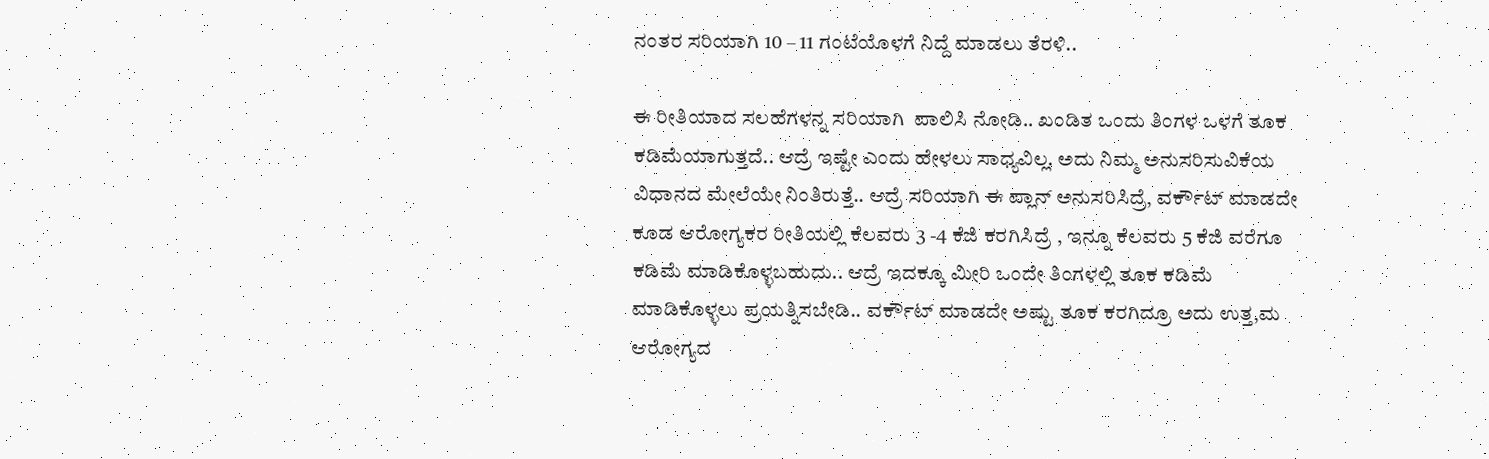ನಂತರ ಸರಿಯಾಗಿ 10 – 11 ಗಂಟೆಯೊಳಗೆ ನಿದ್ದೆ ಮಾಡಲು ತೆರಳಿ..

ಈ ರೀತಿಯಾದ ಸಲಹೆಗಳನ್ನ ಸರಿಯಾಗಿ  ಪಾಲಿಸಿ ನೋಡಿ.. ಖಂಡಿತ ಒಂದು ತಿಂಗಳ ಒಳಗೆ ತೂಕ ಕಡಿಮೆಯಾಗುತ್ತದೆ.. ಆದ್ರೆ ಇಷ್ಟೇ ಎಂದು ಹೇಳಲು ಸಾಧ್ಯವಿಲ್ಲ. ಅದು ನಿಮ್ಮ ಅನುಸರಿಸುವಿಕೆಯ ವಿಧಾನದ ಮೇಲೆಯೇ ನಿಂತಿರುತ್ತೆ.. ಆದ್ರೆ ಸರಿಯಾಗಿ ಈ ಪ್ಲಾನ್ ಅನುಸರಿಸಿದ್ರೆ, ವರ್ಕೌಟ್ ಮಾಡದೇ ಕೂಡ ಆರೋಗ್ಯಕರ ರೀತಿಯಲ್ಲಿ ಕೆಲವರು 3 -4 ಕೆಜಿ ಕರಗಿಸಿದ್ರೆ , ಇನ್ನೂ ಕೆಲವರು 5 ಕೆಜಿ ವರೆಗೂ ಕಡಿಮೆ ಮಾಡಿಕೊಳ್ಳಬಹುದು.. ಆದ್ರೆ ಇದಕ್ಕೂ ಮೀರಿ ಒಂದೇ ತಿಂಗಳಲ್ಲಿ ತೂಕ ಕಡಿಮೆ ಮಾಡಿಕೊಳ್ಳಲು ಪ್ರಯತ್ನಿಸಬೇಡಿ.. ವರ್ಕೌಟ್ ಮಾಡದೇ ಅಷ್ಟು ತೂಕ ಕರಗಿದ್ರೂ ಅದು ಉತ್ತ,ಮ ಆರೋಗ್ಯದ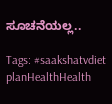ಸೂಚನೆಯಲ್ಲ..

Tags: #saakshatvdiet planHealthHealth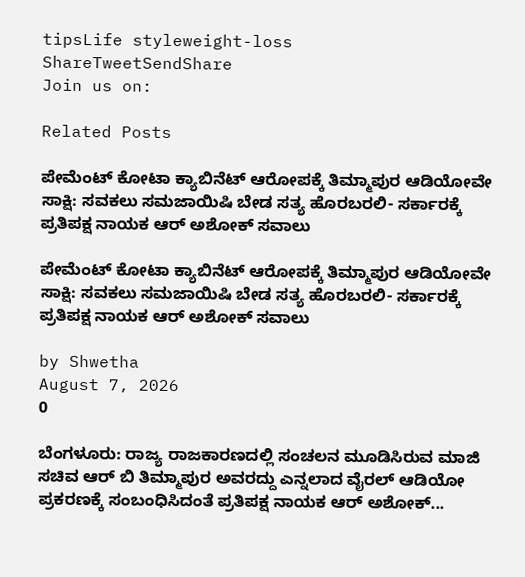tipsLife styleweight-loss
ShareTweetSendShare
Join us on:

Related Posts

ಪೇಮೆಂಟ್ ಕೋಟಾ ಕ್ಯಾಬಿನೆಟ್ ಆರೋಪಕ್ಕೆ ತಿಮ್ಮಾಪುರ ಆಡಿಯೋವೇ ಸಾಕ್ಷಿ: ಸವಕಲು ಸಮಜಾಯಿಷಿ ಬೇಡ ಸತ್ಯ ಹೊರಬರಲಿ- ಸರ್ಕಾರಕ್ಕೆ ಪ್ರತಿಪಕ್ಷ ನಾಯಕ ಆರ್ ಅಶೋಕ್ ಸವಾಲು

ಪೇಮೆಂಟ್ ಕೋಟಾ ಕ್ಯಾಬಿನೆಟ್ ಆರೋಪಕ್ಕೆ ತಿಮ್ಮಾಪುರ ಆಡಿಯೋವೇ ಸಾಕ್ಷಿ: ಸವಕಲು ಸಮಜಾಯಿಷಿ ಬೇಡ ಸತ್ಯ ಹೊರಬರಲಿ- ಸರ್ಕಾರಕ್ಕೆ ಪ್ರತಿಪಕ್ಷ ನಾಯಕ ಆರ್ ಅಶೋಕ್ ಸವಾಲು

by Shwetha
August 7, 2026
0

ಬೆಂಗಳೂರು: ರಾಜ್ಯ ರಾಜಕಾರಣದಲ್ಲಿ ಸಂಚಲನ ಮೂಡಿಸಿರುವ ಮಾಜಿ ಸಚಿವ ಆರ್ ಬಿ ತಿಮ್ಮಾಪುರ ಅವರದ್ದು ಎನ್ನಲಾದ ವೈರಲ್ ಆಡಿಯೋ ಪ್ರಕರಣಕ್ಕೆ ಸಂಬಂಧಿಸಿದಂತೆ ಪ್ರತಿಪಕ್ಷ ನಾಯಕ ಆರ್ ಅಶೋಕ್...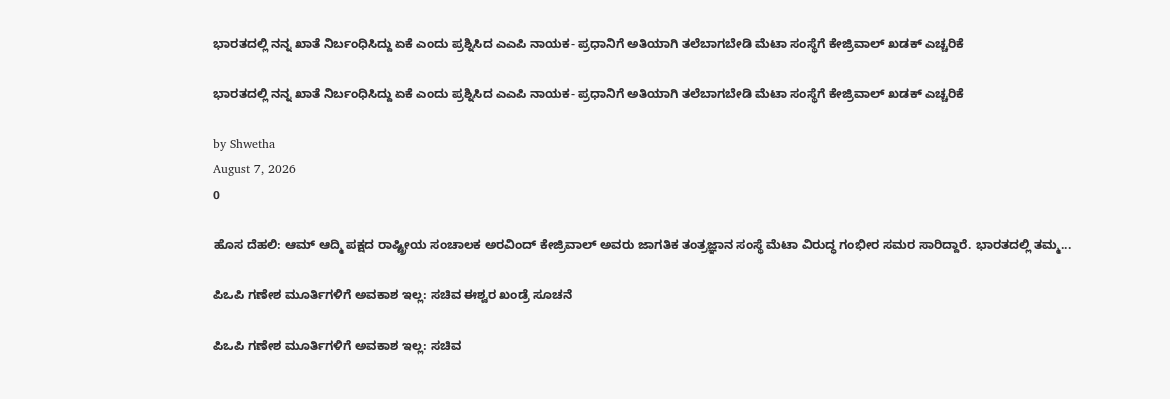ಭಾರತದಲ್ಲಿ ನನ್ನ ಖಾತೆ ನಿರ್ಬಂಧಿಸಿದ್ದು ಏಕೆ ಎಂದು ಪ್ರಶ್ನಿಸಿದ ಎಎಪಿ ನಾಯಕ- ಪ್ರಧಾನಿಗೆ ಅತಿಯಾಗಿ ತಲೆಬಾಗಬೇಡಿ ಮೆಟಾ ಸಂಸ್ಥೆಗೆ ಕೇಜ್ರಿವಾಲ್ ಖಡಕ್ ಎಚ್ಚರಿಕೆ

ಭಾರತದಲ್ಲಿ ನನ್ನ ಖಾತೆ ನಿರ್ಬಂಧಿಸಿದ್ದು ಏಕೆ ಎಂದು ಪ್ರಶ್ನಿಸಿದ ಎಎಪಿ ನಾಯಕ- ಪ್ರಧಾನಿಗೆ ಅತಿಯಾಗಿ ತಲೆಬಾಗಬೇಡಿ ಮೆಟಾ ಸಂಸ್ಥೆಗೆ ಕೇಜ್ರಿವಾಲ್ ಖಡಕ್ ಎಚ್ಚರಿಕೆ

by Shwetha
August 7, 2026
0

ಹೊಸ ದೆಹಲಿ: ಆಮ್ ಆದ್ಮಿ ಪಕ್ಷದ ರಾಷ್ಟ್ರೀಯ ಸಂಚಾಲಕ ಅರವಿಂದ್ ಕೇಜ್ರಿವಾಲ್ ಅವರು ಜಾಗತಿಕ ತಂತ್ರಜ್ಞಾನ ಸಂಸ್ಥೆ ಮೆಟಾ ವಿರುದ್ಧ ಗಂಭೀರ ಸಮರ ಸಾರಿದ್ದಾರೆ. ಭಾರತದಲ್ಲಿ ತಮ್ಮ...

ಪಿಒಪಿ ಗಣೇಶ ಮೂರ್ತಿಗಳಿಗೆ ಅವಕಾಶ ಇಲ್ಲ: ಸಚಿವ ಈಶ್ವರ ಖಂಡ್ರೆ ಸೂಚನೆ

ಪಿಒಪಿ ಗಣೇಶ ಮೂರ್ತಿಗಳಿಗೆ ಅವಕಾಶ ಇಲ್ಲ: ಸಚಿವ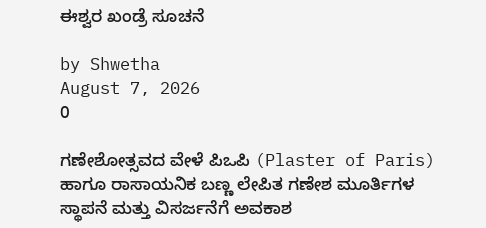ಈಶ್ವರ ಖಂಡ್ರೆ ಸೂಚನೆ

by Shwetha
August 7, 2026
0

ಗಣೇಶೋತ್ಸವದ ವೇಳೆ ಪಿಒಪಿ (Plaster of Paris) ಹಾಗೂ ರಾಸಾಯನಿಕ ಬಣ್ಣ ಲೇಪಿತ ಗಣೇಶ ಮೂರ್ತಿಗಳ ಸ್ಥಾಪನೆ ಮತ್ತು ವಿಸರ್ಜನೆಗೆ ಅವಕಾಶ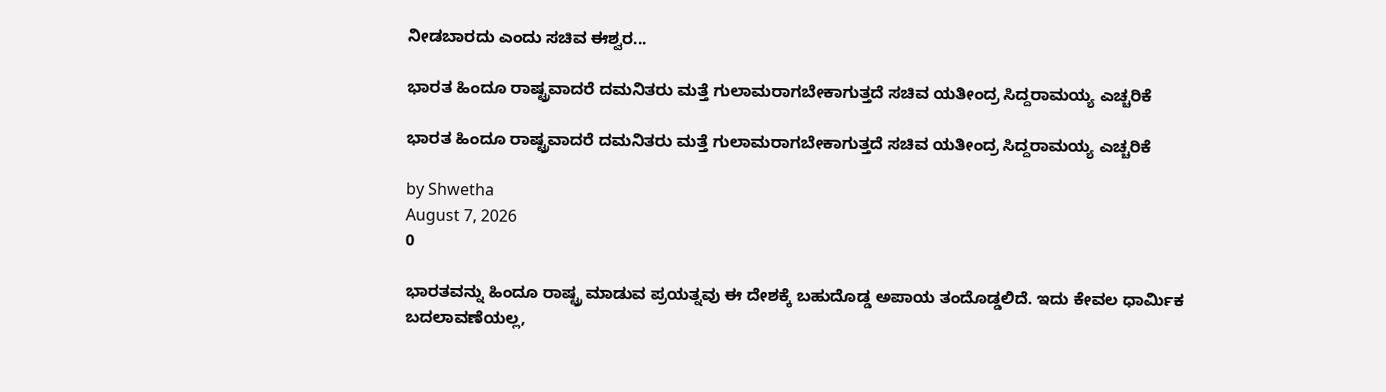ನೀಡಬಾರದು ಎಂದು ಸಚಿವ ಈಶ್ವರ...

ಭಾರತ ಹಿಂದೂ ರಾಷ್ಟ್ರವಾದರೆ ದಮನಿತರು ಮತ್ತೆ ಗುಲಾಮರಾಗಬೇಕಾಗುತ್ತದೆ ಸಚಿವ ಯತೀಂದ್ರ ಸಿದ್ದರಾಮಯ್ಯ ಎಚ್ಚರಿಕೆ

ಭಾರತ ಹಿಂದೂ ರಾಷ್ಟ್ರವಾದರೆ ದಮನಿತರು ಮತ್ತೆ ಗುಲಾಮರಾಗಬೇಕಾಗುತ್ತದೆ ಸಚಿವ ಯತೀಂದ್ರ ಸಿದ್ದರಾಮಯ್ಯ ಎಚ್ಚರಿಕೆ

by Shwetha
August 7, 2026
0

ಭಾರತವನ್ನು ಹಿಂದೂ ರಾಷ್ಟ್ರ ಮಾಡುವ ಪ್ರಯತ್ನವು ಈ ದೇಶಕ್ಕೆ ಬಹುದೊಡ್ಡ ಅಪಾಯ ತಂದೊಡ್ಡಲಿದೆ. ಇದು ಕೇವಲ ಧಾರ್ಮಿಕ ಬದಲಾವಣೆಯಲ್ಲ,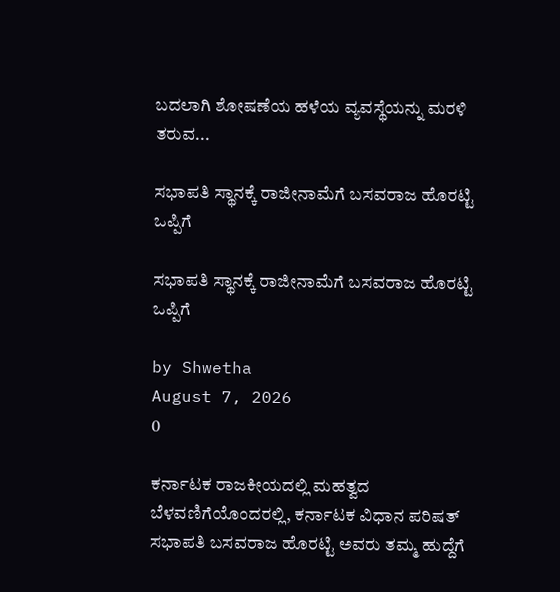ಬದಲಾಗಿ ಶೋಷಣೆಯ ಹಳೆಯ ವ್ಯವಸ್ಥೆಯನ್ನು ಮರಳಿ ತರುವ...

ಸಭಾಪತಿ ಸ್ಥಾನಕ್ಕೆ ರಾಜೀನಾಮೆಗೆ ಬಸವರಾಜ ಹೊರಟ್ಟಿ ಒಪ್ಪಿಗೆ

ಸಭಾಪತಿ ಸ್ಥಾನಕ್ಕೆ ರಾಜೀನಾಮೆಗೆ ಬಸವರಾಜ ಹೊರಟ್ಟಿ ಒಪ್ಪಿಗೆ

by Shwetha
August 7, 2026
0

ಕರ್ನಾಟಕ ರಾಜಕೀಯದಲ್ಲಿ ಮಹತ್ವದ ಬೆಳವಣಿಗೆಯೊಂದರಲ್ಲಿ, ಕರ್ನಾಟಕ ವಿಧಾನ ಪರಿಷತ್ ಸಭಾಪತಿ ಬಸವರಾಜ ಹೊರಟ್ಟಿ ಅವರು ತಮ್ಮ ಹುದ್ದೆಗೆ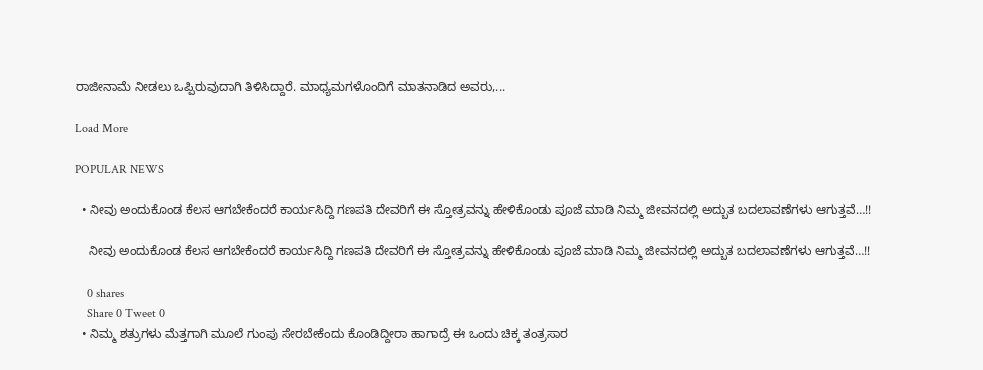ರಾಜೀನಾಮೆ ನೀಡಲು ಒಪ್ಪಿರುವುದಾಗಿ ತಿಳಿಸಿದ್ದಾರೆ. ಮಾಧ್ಯಮಗಳೊಂದಿಗೆ ಮಾತನಾಡಿದ ಅವರು,...

Load More

POPULAR NEWS

  • ನೀವು ಅಂದುಕೊಂಡ ಕೆಲಸ ಆಗಬೇಕೆಂದರೆ ಕಾರ್ಯಸಿದ್ದಿ ಗಣಪತಿ ದೇವರಿಗೆ ಈ ಸ್ತೋತ್ರವನ್ನು ಹೇಳಿಕೊಂಡು ಪೂಜೆ ಮಾಡಿ ನಿಮ್ಮ ಜೀವನದಲ್ಲಿ ಅದ್ಬುತ ಬದಲಾವಣೆಗಳು ಆಗುತ್ತವೆ…!!

    ನೀವು ಅಂದುಕೊಂಡ ಕೆಲಸ ಆಗಬೇಕೆಂದರೆ ಕಾರ್ಯಸಿದ್ದಿ ಗಣಪತಿ ದೇವರಿಗೆ ಈ ಸ್ತೋತ್ರವನ್ನು ಹೇಳಿಕೊಂಡು ಪೂಜೆ ಮಾಡಿ ನಿಮ್ಮ ಜೀವನದಲ್ಲಿ ಅದ್ಬುತ ಬದಲಾವಣೆಗಳು ಆಗುತ್ತವೆ…!!

    0 shares
    Share 0 Tweet 0
  • ನಿಮ್ಮ ಶತ್ರುಗಳು ಮೆತ್ತಗಾಗಿ ಮೂಲೆ ಗುಂಪು ಸೇರಬೇಕೆಂದು ಕೊಂಡಿದ್ದೀರಾ ಹಾಗಾದ್ರೆ ಈ ಒಂದು ಚಿಕ್ಕ ತಂತ್ರಸಾರ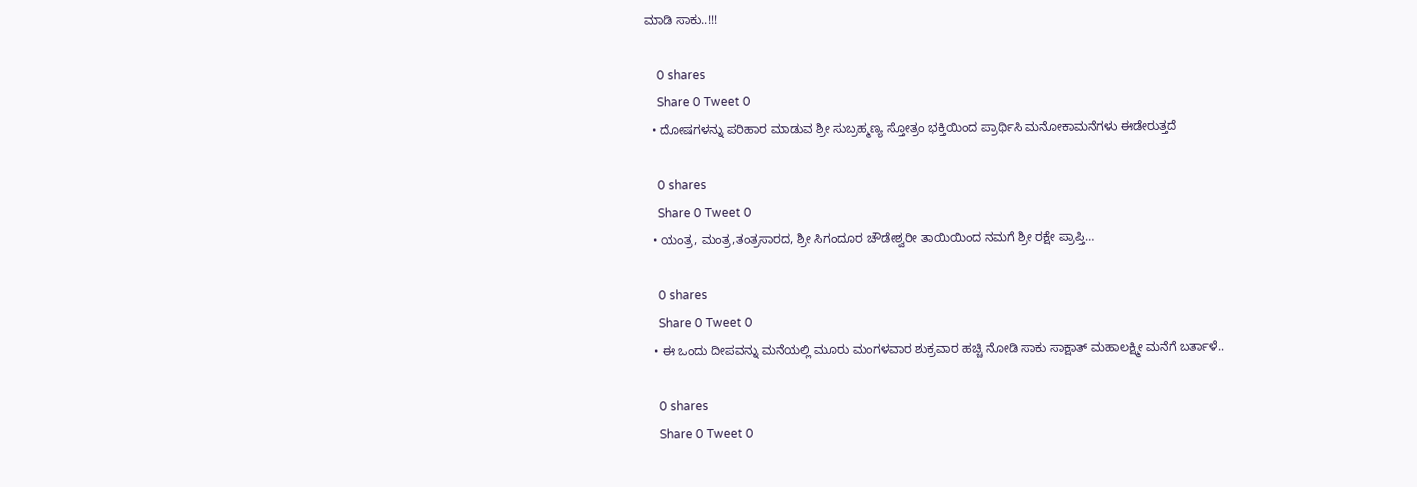ಮಾಡಿ ಸಾಕು..!!!

    0 shares
    Share 0 Tweet 0
  • ದೋಷಗಳನ್ನು ಪರಿಹಾರ ಮಾಡುವ ಶ್ರೀ ಸುಬ್ರಹ್ಮಣ್ಯ ಸ್ತೋತ್ರಂ ಭಕ್ತಿಯಿಂದ ಪ್ರಾರ್ಥಿಸಿ ಮನೋಕಾಮನೆಗಳು ಈಡೇರುತ್ತದೆ

    0 shares
    Share 0 Tweet 0
  • ಯಂತ್ರ, ಮಂತ್ರ,ತಂತ್ರಸಾರದ, ಶ್ರೀ ಸಿಗಂದೂರ ಚೌಡೇಶ್ವರೀ ತಾಯಿಯಿಂದ ನಮಗೆ ಶ್ರೀ ರಕ್ಷೇ ಪ್ರಾಪ್ತಿ…

    0 shares
    Share 0 Tweet 0
  • ಈ ಒಂದು ದೀಪವನ್ನು ಮನೆಯಲ್ಲಿ ಮೂರು ಮಂಗಳವಾರ ಶುಕ್ರವಾರ ಹಚ್ಚಿ ನೋಡಿ ಸಾಕು ಸಾಕ್ಷಾತ್ ಮಹಾಲಕ್ಷ್ಮೀ ಮನೆಗೆ ಬರ್ತಾಳೆ..

    0 shares
    Share 0 Tweet 0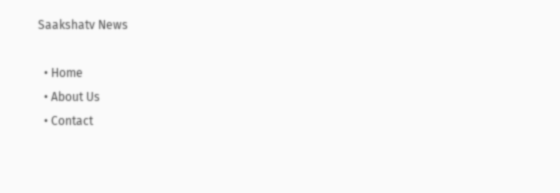Saakshatv News

  • Home
  • About Us
  • Contact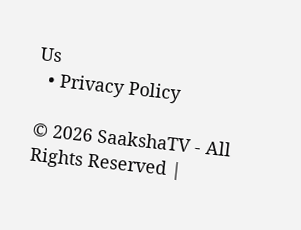Us
  • Privacy Policy

© 2026 SaakshaTV - All Rights Reserved |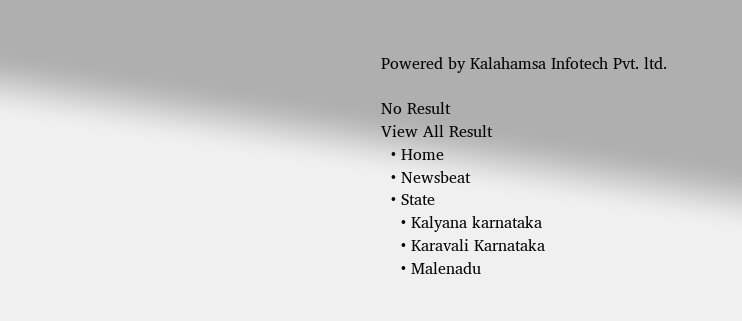Powered by Kalahamsa Infotech Pvt. ltd.

No Result
View All Result
  • Home
  • Newsbeat
  • State
    • Kalyana karnataka
    • Karavali Karnataka
    • Malenadu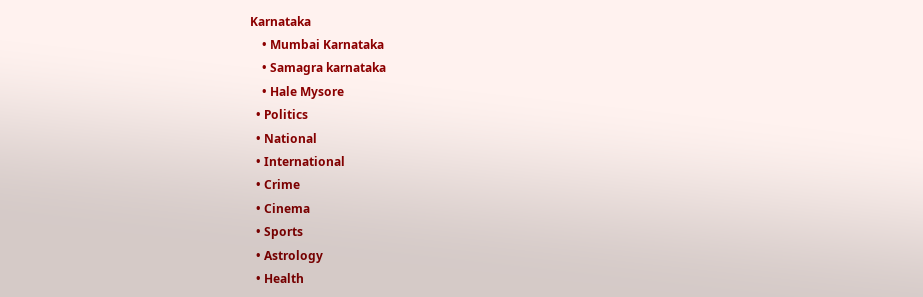Karnataka
    • Mumbai Karnataka
    • Samagra karnataka
    • Hale Mysore
  • Politics
  • National
  • International
  • Crime
  • Cinema
  • Sports
  • Astrology
  • Health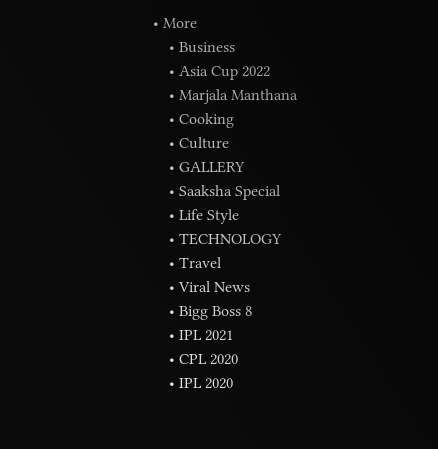• More
    • Business
    • Asia Cup 2022
    • Marjala Manthana
    • Cooking
    • Culture
    • GALLERY
    • Saaksha Special
    • Life Style
    • TECHNOLOGY
    • Travel
    • Viral News
    • Bigg Boss 8
    • IPL 2021
    • CPL 2020
    • IPL 2020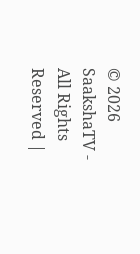© 2026 SaakshaTV - All Rights Reserved |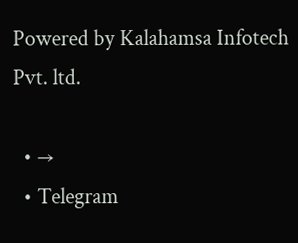Powered by Kalahamsa Infotech Pvt. ltd.

  • →
  • Telegram